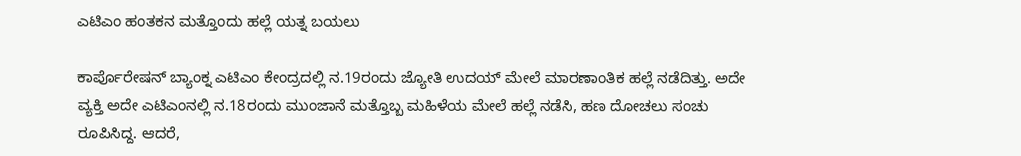ಎಟಿಎಂ ಹಂತಕನ ಮತ್ತೊಂದು ಹಲ್ಲೆ ಯತ್ನ ಬಯಲು

ಕಾರ್ಪೊರೇಷನ್ ಬ್ಯಾಂಕ್ನ ಎಟಿಎಂ ಕೇಂದ್ರದಲ್ಲಿ ನ.19ರಂದು ಜ್ಯೋತಿ ಉದಯ್ ಮೇಲೆ ಮಾರಣಾಂತಿಕ ಹಲ್ಲೆ ನಡೆದಿತ್ತು. ಅದೇ ವ್ಯಕ್ತಿ ಅದೇ ಎಟಿಎಂನಲ್ಲಿ ನ.18ರಂದು ಮುಂಜಾನೆ ಮತ್ತೊಬ್ಬ ಮಹಿಳೆಯ ಮೇಲೆ ಹಲ್ಲೆ ನಡೆಸಿ, ಹಣ ದೋಚಲು ಸಂಚು ರೂಪಿಸಿದ್ದ. ಆದರೆ,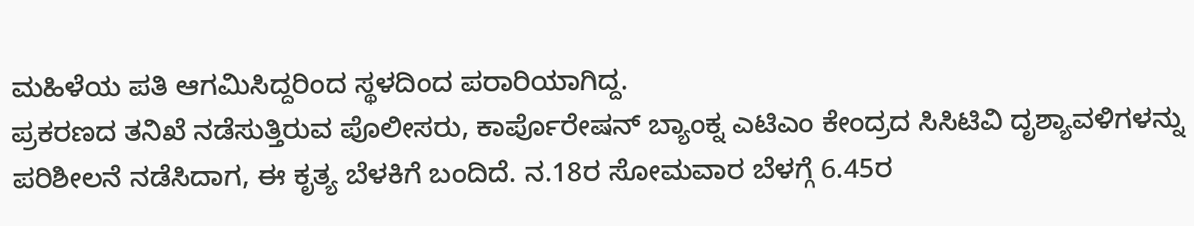ಮಹಿಳೆಯ ಪತಿ ಆಗಮಿಸಿದ್ದರಿಂದ ಸ್ಥಳದಿಂದ ಪರಾರಿಯಾಗಿದ್ದ.
ಪ್ರಕರಣದ ತನಿಖೆ ನಡೆಸುತ್ತಿರುವ ಪೊಲೀಸರು, ಕಾರ್ಪೊರೇಷನ್ ಬ್ಯಾಂಕ್ನ ಎಟಿಎಂ ಕೇಂದ್ರದ ಸಿಸಿಟಿವಿ ದೃಶ್ಯಾವಳಿಗಳನ್ನು ಪರಿಶೀಲನೆ ನಡೆಸಿದಾಗ, ಈ ಕೃತ್ಯ ಬೆಳಕಿಗೆ ಬಂದಿದೆ. ನ.18ರ ಸೋಮವಾರ ಬೆಳಗ್ಗೆ 6.45ರ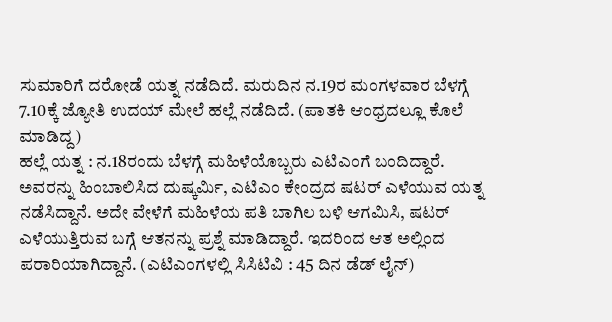ಸುಮಾರಿಗೆ ದರೋಡೆ ಯತ್ನ ನಡೆದಿದೆ. ಮರುದಿನ ನ.19ರ ಮಂಗಳವಾರ ಬೆಳಗ್ಗೆ 7.10ಕ್ಕೆ ಜ್ಯೋತಿ ಉದಯ್ ಮೇಲೆ ಹಲ್ಲೆ ನಡೆದಿದೆ. (ಪಾತಕಿ ಆಂಧ್ರದಲ್ಲೂ ಕೊಲೆ ಮಾಡಿದ್ದ)
ಹಲ್ಲೆ ಯತ್ನ : ನ.18ರಂದು ಬೆಳಗ್ಗೆ ಮಹಿಳೆಯೊಬ್ಬರು ಎಟಿಎಂಗೆ ಬಂದಿದ್ದಾರೆ. ಅವರನ್ನು ಹಿಂಬಾಲಿಸಿದ ದುಷ್ಕರ್ಮಿ, ಎಟಿಎಂ ಕೇಂದ್ರದ ಷಟರ್ ಎಳೆಯುವ ಯತ್ನ ನಡೆಸಿದ್ದಾನೆ. ಅದೇ ವೇಳೆಗೆ ಮಹಿಳೆಯ ಪತಿ ಬಾಗಿಲ ಬಳಿ ಆಗಮಿಸಿ, ಷಟರ್ ಎಳೆಯುತ್ತಿರುವ ಬಗ್ಗೆ ಆತನನ್ನು ಪ್ರಶ್ನೆ ಮಾಡಿದ್ದಾರೆ. ಇದರಿಂದ ಆತ ಅಲ್ಲಿಂದ ಪರಾರಿಯಾಗಿದ್ದಾನೆ. (ಎಟಿಎಂಗಳಲ್ಲಿ ಸಿಸಿಟಿವಿ : 45 ದಿನ ಡೆಡ್ ಲೈನ್)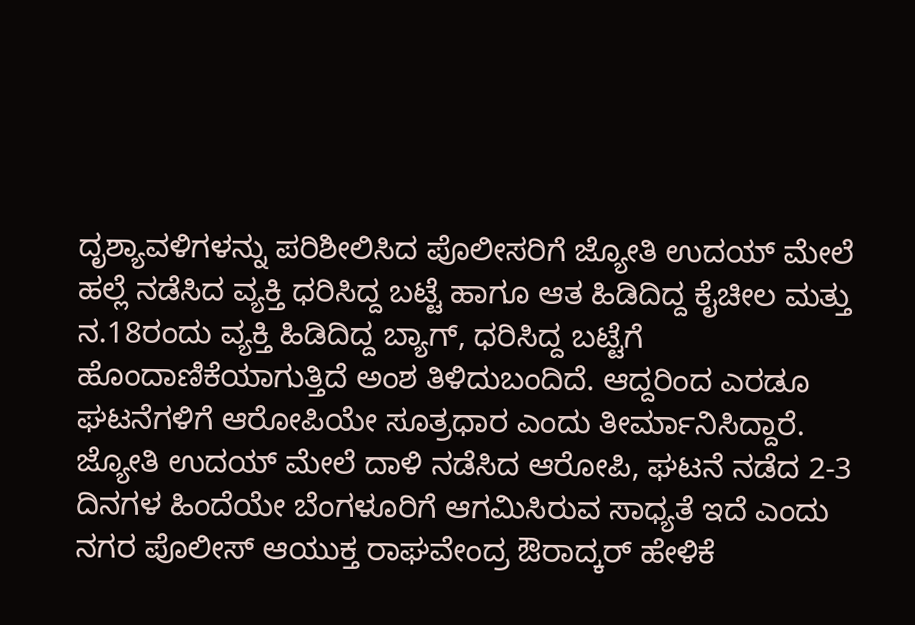ದೃಶ್ಯಾವಳಿಗಳನ್ನು ಪರಿಶೀಲಿಸಿದ ಪೊಲೀಸರಿಗೆ ಜ್ಯೋತಿ ಉದಯ್ ಮೇಲೆ ಹಲ್ಲೆ ನಡೆಸಿದ ವ್ಯಕ್ತಿ ಧರಿಸಿದ್ದ ಬಟ್ಟೆ ಹಾಗೂ ಆತ ಹಿಡಿದಿದ್ದ ಕೈಚೀಲ ಮತ್ತು ನ.18ರಂದು ವ್ಯಕ್ತಿ ಹಿಡಿದಿದ್ದ ಬ್ಯಾಗ್, ಧರಿಸಿದ್ದ ಬಟ್ಟೆಗೆ ಹೊಂದಾಣಿಕೆಯಾಗುತ್ತಿದೆ ಅಂಶ ತಿಳಿದುಬಂದಿದೆ. ಆದ್ದರಿಂದ ಎರಡೂ ಘಟನೆಗಳಿಗೆ ಆರೋಪಿಯೇ ಸೂತ್ರಧಾರ ಎಂದು ತೀರ್ಮಾನಿಸಿದ್ದಾರೆ.
ಜ್ಯೋತಿ ಉದಯ್ ಮೇಲೆ ದಾಳಿ ನಡೆಸಿದ ಆರೋಪಿ, ಘಟನೆ ನಡೆದ 2-3 ದಿನಗಳ ಹಿಂದೆಯೇ ಬೆಂಗಳೂರಿಗೆ ಆಗಮಿಸಿರುವ ಸಾಧ್ಯತೆ ಇದೆ ಎಂದು ನಗರ ಪೊಲೀಸ್ ಆಯುಕ್ತ ರಾಘವೇಂದ್ರ ಔರಾದ್ಕರ್ ಹೇಳಿಕೆ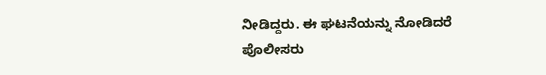ನೀಡಿದ್ದರು. ಈ ಘಟನೆಯನ್ನು ನೋಡಿದರೆ ಪೊಲೀಸರು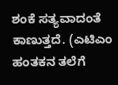ಶಂಕೆ ಸತ್ಯವಾದಂತೆ ಕಾಣುತ್ತದೆ. (ಎಟಿಎಂ ಹಂತಕನ ತಲೆಗೆ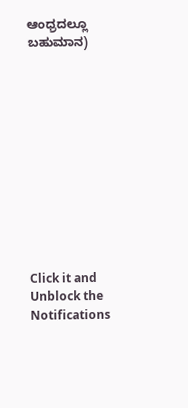ಆಂಧ್ರದಲ್ಲೂ ಬಹುಮಾನ)












Click it and Unblock the Notifications